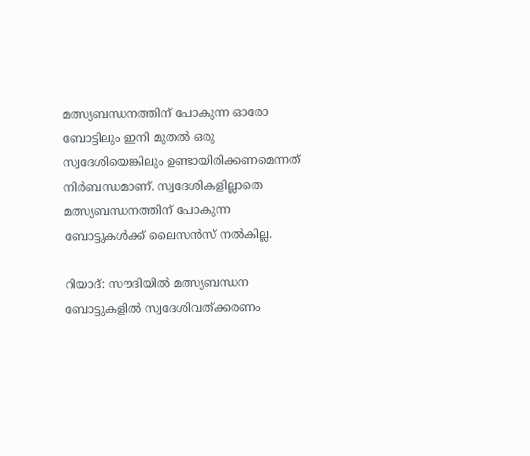മത്സ്യബന്ധനത്തിന് പോകുന്ന ഓരോ ബോട്ടിലും ഇനി മുതൽ ഒരു സ്വദേശിയെങ്കിലും ഉണ്ടായിരിക്കണമെന്നത് നിർബന്ധമാണ്. സ്വദേശികളില്ലാതെ മത്സ്യബന്ധനത്തിന് പോകുന്ന ബോട്ടുകൾക്ക് ലൈസൻസ് നൽകില്ല.

റിയാദ്: സൗദിയിൽ മത്സ്യബന്ധന ബോട്ടുകളിൽ സ്വദേശിവത്ക്കരണം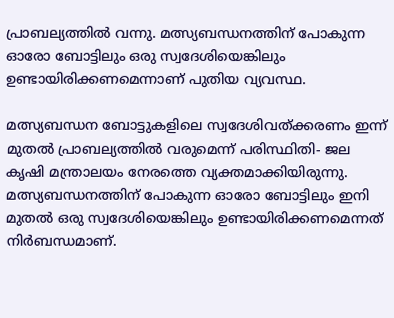പ്രാബല്യത്തിൽ വന്നു. മത്സ്യബന്ധനത്തിന് പോകുന്ന ഓരോ ബോട്ടിലും ഒരു സ്വദേശിയെങ്കിലും ഉണ്ടായിരിക്കണമെന്നാണ് പുതിയ വ്യവസ്ഥ.

മത്സ്യബന്ധന ബോട്ടുകളിലെ സ്വദേശിവത്ക്കരണം ഇന്ന് മുതൽ പ്രാബല്യത്തിൽ വരുമെന്ന് പരിസ്ഥിതി- ജല കൃഷി മന്ത്രാലയം നേരത്തെ വ്യക്തമാക്കിയിരുന്നു. മത്സ്യബന്ധനത്തിന് പോകുന്ന ഓരോ ബോട്ടിലും ഇനി മുതൽ ഒരു സ്വദേശിയെങ്കിലും ഉണ്ടായിരിക്കണമെന്നത് നിർബന്ധമാണ്.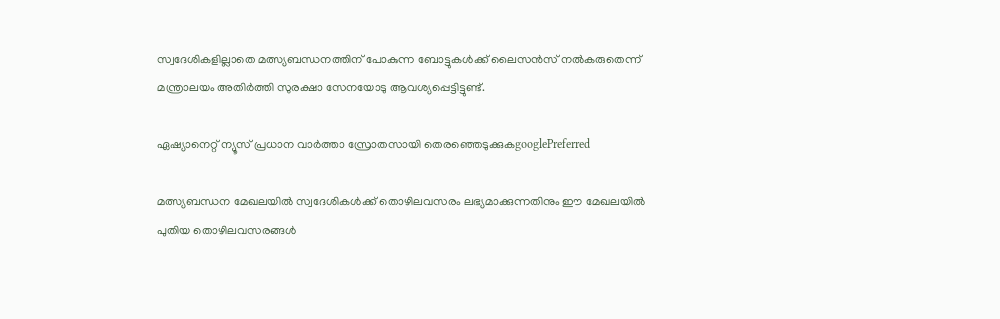സ്വദേശികളില്ലാതെ മത്സ്യബന്ധനത്തിന് പോകുന്ന ബോട്ടുകൾക്ക് ലൈസൻസ് നൽകരുതെന്ന് മന്ത്രാലയം അതിർത്തി സുരക്ഷാ സേനയോടു ആവശ്യപ്പെട്ടിട്ടുണ്ട്.

ഏഷ്യാനെറ്റ് ന്യൂസ് പ്രധാന വാർത്താ സ്രോതസായി തെരഞ്ഞെടുക്കുകgooglePreferred

മത്സ്യബന്ധന മേഖലയിൽ സ്വദേശികൾക്ക് തൊഴിലവസരം ലഭ്യമാക്കുന്നതിനും ഈ മേഖലയിൽ പുതിയ തൊഴിലവസരങ്ങൾ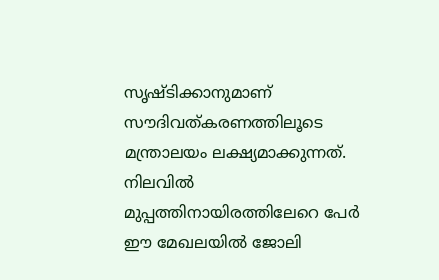സൃഷ്ടിക്കാനുമാണ് സൗദിവത്കരണത്തിലൂടെ മന്ത്രാലയം ലക്ഷ്യമാക്കുന്നത്. നിലവിൽ മുപ്പത്തിനായിരത്തിലേറെ പേർ ഈ മേഖലയിൽ ജോലി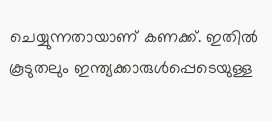ചെയ്യുന്നതായാണ് കണക്ക്. ഇതിൽ കൂടുതലും ഇന്ത്യക്കാരുൾപ്പെടെയുള്ള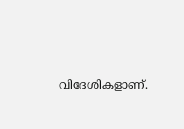വിദേശികളാണ്.